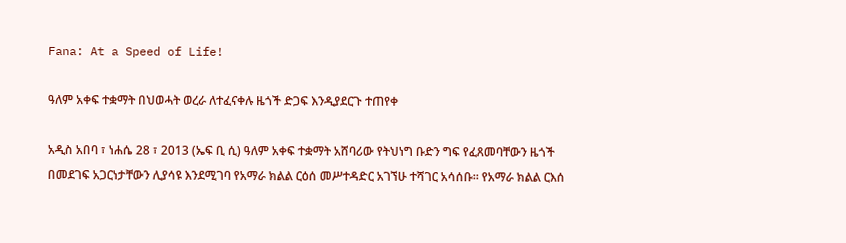Fana: At a Speed of Life!

ዓለም አቀፍ ተቋማት በህወሓት ወረራ ለተፈናቀሉ ዜጎች ድጋፍ እንዲያደርጉ ተጠየቀ

አዲስ አበባ ፣ ነሐሴ 28 ፣ 2013 (ኤፍ ቢ ሲ) ዓለም አቀፍ ተቋማት አሸባሪው የትህነግ ቡድን ግፍ የፈጸመባቸውን ዜጎች በመደገፍ አጋርነታቸውን ሊያሳዩ እንደሚገባ የአማራ ክልል ርዕሰ መሥተዳድር አገኘሁ ተሻገር አሳሰቡ፡፡ የአማራ ክልል ርእሰ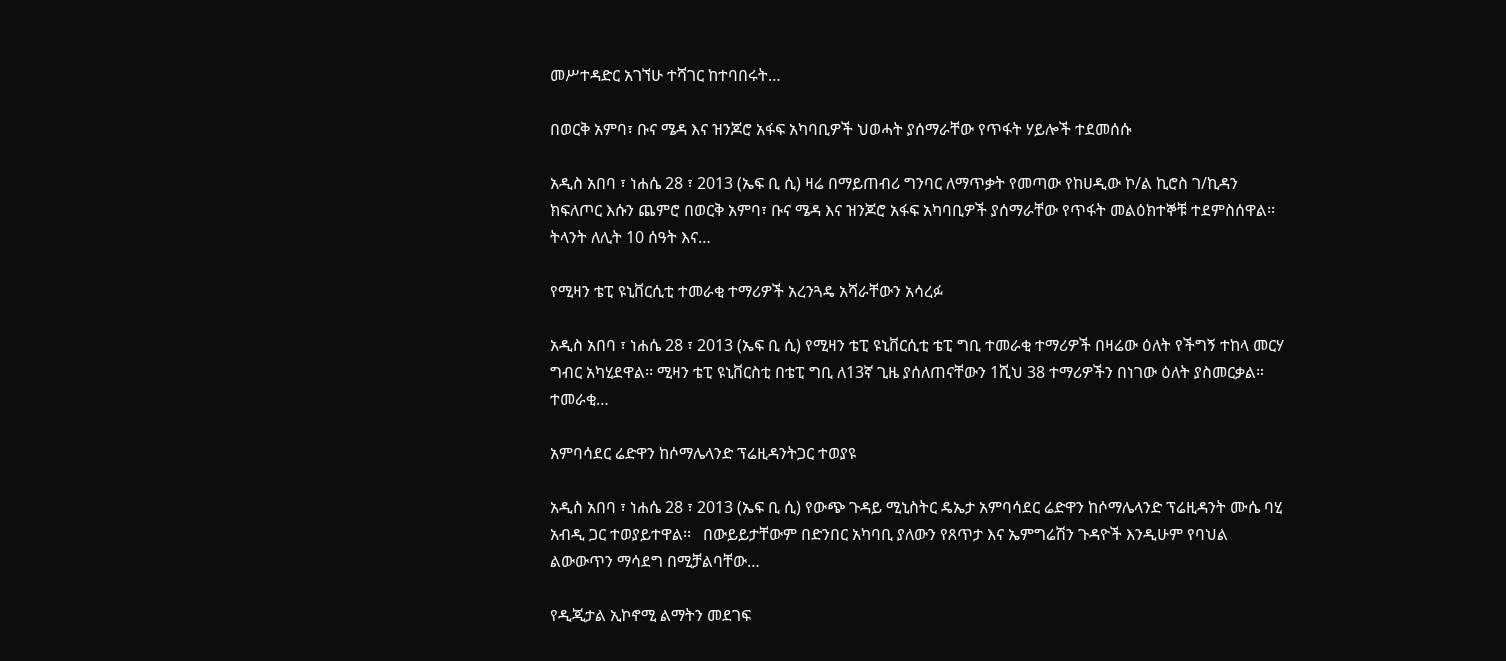መሥተዳድር አገኘሁ ተሻገር ከተባበሩት…

በወርቅ አምባ፣ ቡና ሜዳ እና ዝንጆሮ አፋፍ አካባቢዎች ህወሓት ያሰማራቸው የጥፋት ሃይሎች ተደመሰሱ

አዲስ አበባ ፣ ነሐሴ 28 ፣ 2013 (ኤፍ ቢ ሲ) ዛሬ በማይጠብሪ ግንባር ለማጥቃት የመጣው የከሀዲው ኮ/ል ኪሮስ ገ/ኪዳን ክፍለጦር እሱን ጨምሮ በወርቅ አምባ፣ ቡና ሜዳ እና ዝንጆሮ አፋፍ አካባቢዎች ያሰማራቸው የጥፋት መልዕክተኞቹ ተደምስሰዋል፡፡ ትላንት ለሊት 10 ሰዓት እና…

የሚዛን ቴፒ ዩኒቨርሲቲ ተመራቂ ተማሪዎች አረንጓዴ አሻራቸውን አሳረፉ

አዲስ አበባ ፣ ነሐሴ 28 ፣ 2013 (ኤፍ ቢ ሲ) የሚዛን ቴፒ ዩኒቨርሲቲ ቴፒ ግቢ ተመራቂ ተማሪዎች በዛሬው ዕለት የችግኝ ተከላ መርሃ ግብር አካሂደዋል፡፡ ሚዛን ቴፒ ዩኒቨርስቲ በቴፒ ግቢ ለ13ኛ ጊዜ ያሰለጠናቸውን 1ሺህ 38 ተማሪዎችን በነገው ዕለት ያስመርቃል። ተመራቂ…

አምባሳደር ሬድዋን ከሶማሌላንድ ፕሬዚዳንትጋር ተወያዩ

አዲስ አበባ ፣ ነሐሴ 28 ፣ 2013 (ኤፍ ቢ ሲ) የውጭ ጉዳይ ሚኒስትር ዴኤታ አምባሳደር ሬድዋን ከሶማሌላንድ ፕሬዚዳንት ሙሴ ባሂ አብዲ ጋር ተወያይተዋል፡፡   በውይይታቸውም በድንበር አካባቢ ያለውን የጸጥታ እና ኤምግሬሽን ጉዳዮች እንዲሁም የባህል ልውውጥን ማሳደግ በሚቻልባቸው…

የዲጂታል ኢኮኖሚ ልማትን መደገፍ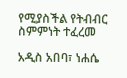የሚያስችል የትብብር ስምምነት ተፈረመ

አዲስ አበባ፣ ነሐሴ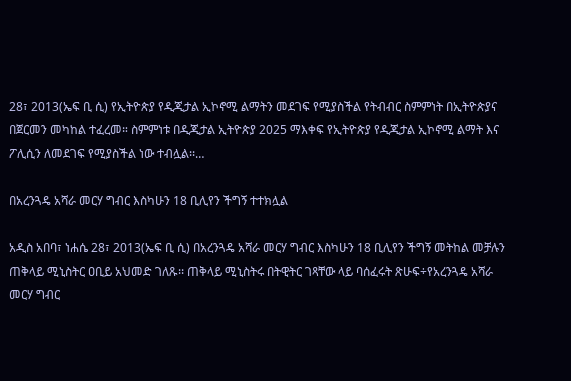28፣ 2013(ኤፍ ቢ ሲ) የኢትዮጵያ የዲጂታል ኢኮኖሚ ልማትን መደገፍ የሚያስችል የትብብር ስምምነት በኢትዮጵያና በጀርመን መካከል ተፈረመ። ስምምነቱ በዲጂታል ኢትዮጵያ 2025 ማእቀፍ የኢትዮጵያ የዲጂታል ኢኮኖሚ ልማት እና ፖሊሲን ለመደገፍ የሚያስችል ነው ተብሏል፡፡…

በአረንጓዴ አሻራ መርሃ ግብር እስካሁን 18 ቢሊየን ችግኝ ተተክሏል

አዲስ አበባ፣ ነሐሴ 28፣ 2013(ኤፍ ቢ ሲ) በአረንጓዴ አሻራ መርሃ ግብር እስካሁን 18 ቢሊየን ችግኝ መትከል መቻሉን ጠቅላይ ሚኒስትር ዐቢይ አህመድ ገለጹ፡፡ ጠቅላይ ሚኒስትሩ በትዊትር ገጻቸው ላይ ባሰፈሩት ጽሁፍ÷የአረንጓዴ አሻራ መርሃ ግብር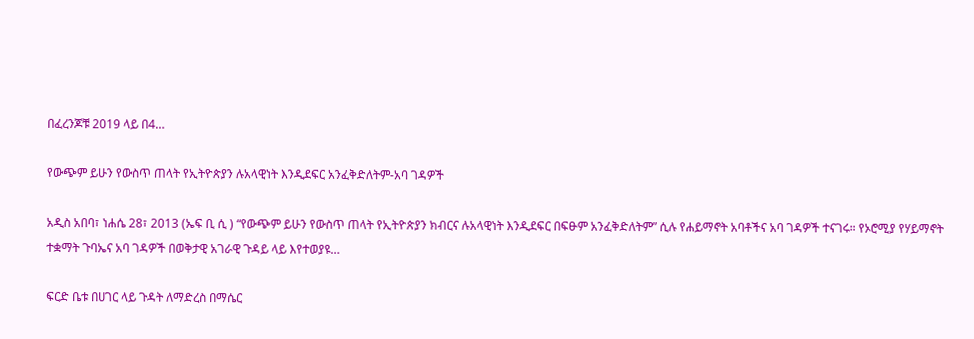በፈረንጆቹ 2019 ላይ በ4…

የውጭም ይሁን የውስጥ ጠላት የኢትዮጵያን ሉአላዊነት እንዲደፍር አንፈቅድለትም-አባ ገዳዎች

አዲስ አበባ፣ ነሐሴ 28፣ 2013 (ኤፍ ቢ ሲ ) “የውጭም ይሁን የውስጥ ጠላት የኢትዮጵያን ክብርና ሉአላዊነት እንዲደፍር በፍፁም አንፈቅድለትም” ሲሉ የሐይማኖት አባቶችና አባ ገዳዎች ተናገሩ። የኦሮሚያ የሃይማኖት ተቋማት ጉባኤና አባ ገዳዎች በወቅታዊ አገራዊ ጉዳይ ላይ እየተወያዩ…

ፍርድ ቤቱ በሀገር ላይ ጉዳት ለማድረስ በማሴር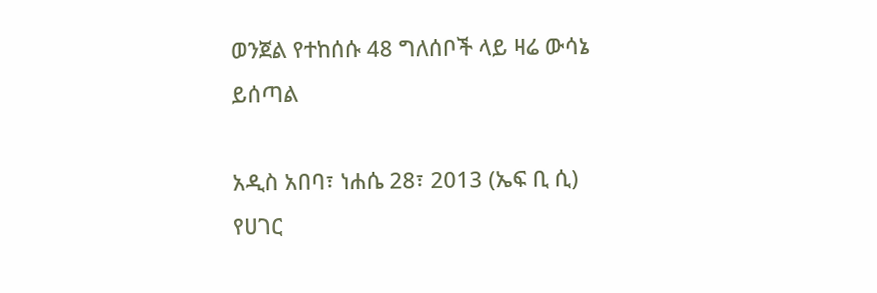ወንጀል የተከሰሱ 48 ግለሰቦች ላይ ዛሬ ውሳኔ ይሰጣል

አዲስ አበባ፣ ነሐሴ 28፣ 2013 (ኤፍ ቢ ሲ) የሀገር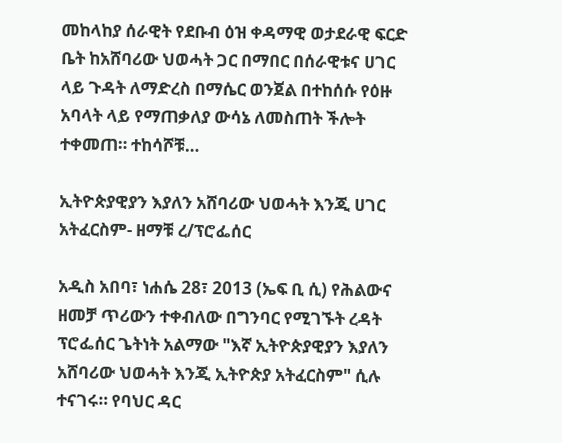መከላከያ ሰራዊት የደቡብ ዕዝ ቀዳማዊ ወታደራዊ ፍርድ ቤት ከአሸባሪው ህወሓት ጋር በማበር በሰራዊቱና ሀገር ላይ ጉዳት ለማድረስ በማሴር ወንጀል በተከሰሱ የዕዙ አባላት ላይ የማጠቃለያ ውሳኔ ለመስጠት ችሎት ተቀመጠ። ተከሳሾቹ…

ኢትዮጵያዊያን እያለን አሸባሪው ህወሓት እንጂ ሀገር አትፈርስም- ዘማቹ ረ/ፕሮፌሰር

አዲስ አበባ፣ ነሐሴ 28፣ 2013 (ኤፍ ቢ ሲ) የሕልውና ዘመቻ ጥሪውን ተቀብለው በግንባር የሚገኙት ረዳት ፕሮፌሰር ጌትነት አልማው "እኛ ኢትዮጵያዊያን እያለን አሸባሪው ህወሓት እንጂ ኢትዮጵያ አትፈርስም" ሲሉ ተናገሩ። የባህር ዳር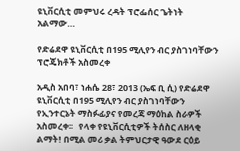ዩኒቨርሲቲ መምህሩ ረዳት ፕሮፌሰር ጌትነት አልማው…

የድሬደዋ ዩኒቨርሲቲ በ195 ሚሊየን ብር ያስገነባቸውን ፕሮጄክቶች አስመረቀ

አዲስ አበባ፣ ነሐሴ 28፣ 2013 (ኤፍ ቢ ሲ) የድሬደዋ ዩኒቨርሲቲ በ195 ሚሊየን ብር ያስገነባቸውን የኢንተርኔት ማስፉፊያና የመረጃ ማዕከል ስራዎች አስመረቀ፡፡   የላቀ የዩኒቨርሲቲዎች ትሰስር ለዘላቂ ልማት! በሚል መሪ ቃል ትምህርታዊ ዓውደ ርዕይ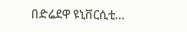በድሬደዋ ዩኒቨርሲቲ…